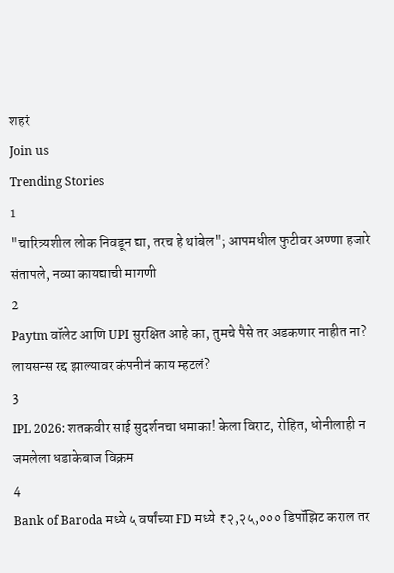शहरं
Join us
Trending Stories
1
"चारित्र्यशील लोक निवडून द्या, तरच हे थांबेल"; आपमधील फुटीवर अण्णा हजारे संतापले, नव्या कायद्याची मागणी
2
Paytm वॉलेट आणि UPI सुरक्षित आहे का, तुमचे पैसे तर अडकणार नाहीत ना? लायसन्स रद्द झाल्यावर कंपनीनं काय म्हटलं?
3
IPL 2026: शतकवीर साई सुदर्शनचा धमाका! केला विराट, रोहित, धोनीलाही न जमलेला धडाकेबाज विक्रम
4
Bank of Baroda मध्ये ५ वर्षांच्या FD मध्ये ₹२,२५,००० डिपॉझिट कराल तर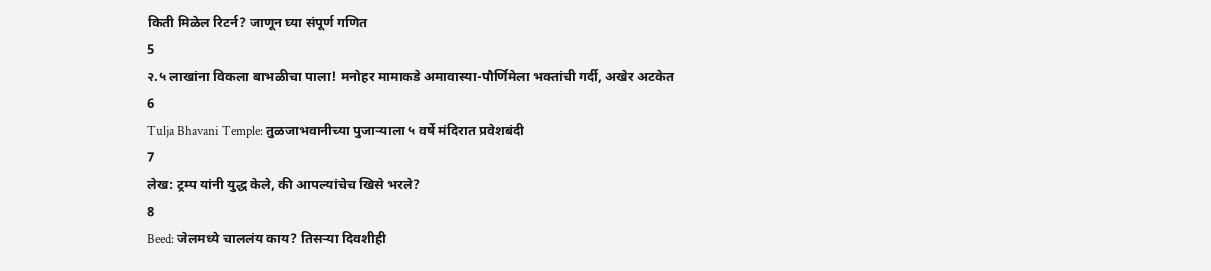किती मिळेल रिटर्न? जाणून घ्या संपूर्ण गणित
5
२.५ लाखांना विकला बाभळीचा पाला! मनोहर मामाकडे अमावास्या-पौर्णिमेला भक्तांची गर्दी, अखेर अटकेत
6
Tulja Bhavani Temple: तुळजाभवानीच्या पुजाऱ्याला ५ वर्षे मंदिरात प्रवेशबंदी
7
लेख: ट्रम्प यांनी युद्ध केले, की आपल्यांचेच खिसे भरले?
8
Beed: जेलमध्ये चाललंय काय? तिसऱ्या दिवशीही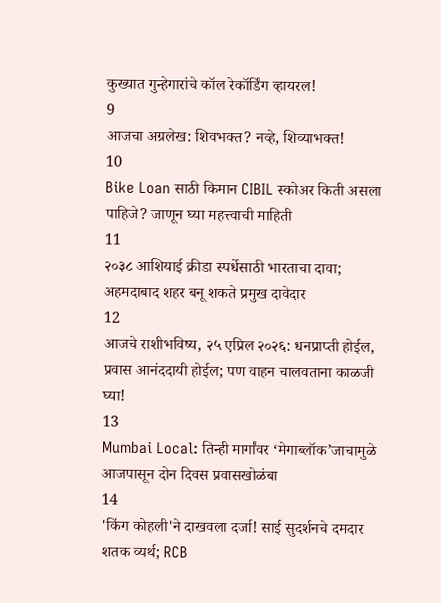कुख्यात गुन्हेगारांचे कॉल रेकॉर्डिंग व्हायरल!
9
आजचा अग्रलेख: शिवभक्त? नव्हे, शिव्याभक्त!
10
Bike Loan साठी किमान CIBIL स्कोअर किती असला पाहिजे? जाणून घ्या महत्त्वाची माहिती
11
२०३८ आशियाई क्रीडा स्पर्धेसाठी भारताचा दावा; अहमदाबाद शहर बनू शकते प्रमुख दावेदार
12
आजचे राशीभविष्य, २५ एप्रिल २०२६: धनप्राप्ती होईल, प्रवास आनंददायी होईल; पण वाहन चालवताना काळजी घ्या!
13
Mumbai Local: तिन्ही मार्गांवर ‘मेगाब्लॉक’जाचामुळे आजपासून दोन दिवस प्रवासखोळंबा
14
'किंग कोहली'ने दाखवला दर्जा! साई सुदर्शनचे दमदार शतक व्यर्थ; RCB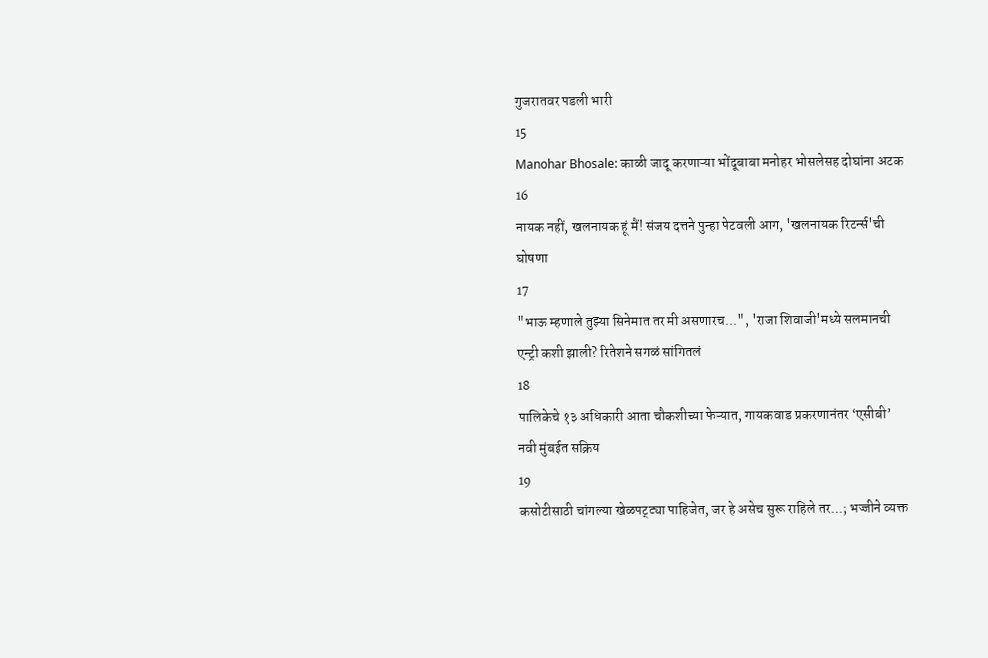गुजरातवर पडली भारी
15
Manohar Bhosale: काळी जादू करणाऱ्या भोंदूबाबा मनोहर भोसलेसह दोघांना अटक
16
नायक नहीं, खलनायक हूं मैं! संजय दत्तने पुन्हा पेटवली आग, 'खलनायक रिटर्न्स'ची घोषणा
17
"भाऊ म्हणाले तुझ्या सिनेमात तर मी असणारच...", 'राजा शिवाजी'मध्ये सलमानची एन्ट्री कशी झाली? रितेशने सगळं सांगितलं
18
पालिकेचे १३ अधिकारी आता चौकशीच्या फेऱ्यात, गायकवाड प्रकरणानंतर ‘एसीबी’ नवी मुंबईत सक्रिय
19
कसोटीसाठी चांगल्या खेळपट्ट्या पाहिजेत, जर हे असेच सुरू राहिले तर...; भज्जीने व्यक्त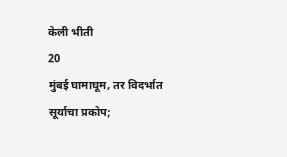केली भीती
20
मुंबई घामाघूम, तर विदर्भात सूर्याचा प्रकोप;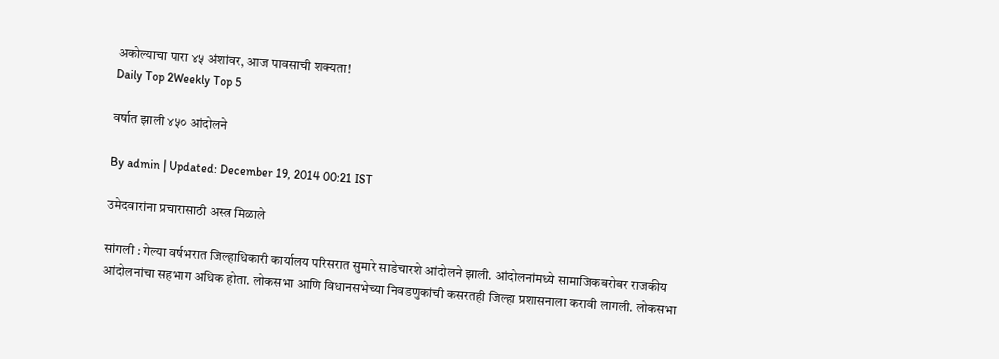अकोल्याचा पारा ४५ अंशांवर, आज पावसाची शक्यता!
Daily Top 2Weekly Top 5

वर्षात झाली ४५० आंदोलने

By admin | Updated: December 19, 2014 00:21 IST

उमेदवारांना प्रचारासाठी अस्त्र मिळाले

सांगली : गेल्या वर्षभरात जिल्हाधिकारी कार्यालय परिसरात सुमारे साडेचारशे आंदोलने झाली. आंदोलनांमध्ये सामाजिकबरोबर राजकीय आंदोलनांचा सहभाग अधिक होता. लोकसभा आणि विधानसभेच्या निवडणुकांची कसरतही जिल्हा प्रशासनाला करावी लागली. लोकसभा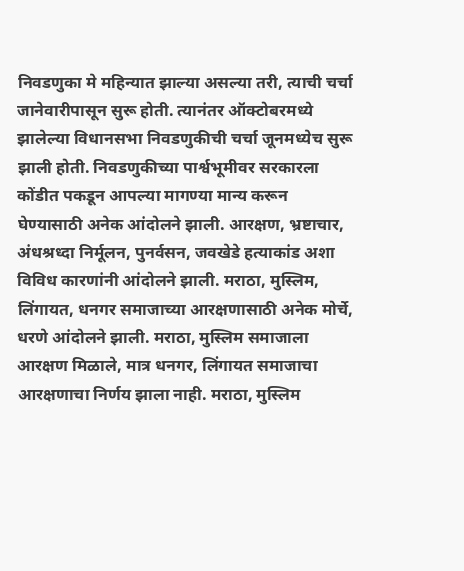निवडणुका मे महिन्यात झाल्या असल्या तरी, त्याची चर्चा जानेवारीपासून सुरू होती. त्यानंतर ऑक्टोबरमध्ये झालेल्या विधानसभा निवडणुकीची चर्चा जूनमध्येच सुरू झाली होती. निवडणुकीच्या पार्श्वभूमीवर सरकारला कोंडीत पकडून आपल्या मागण्या मान्य करून घेण्यासाठी अनेक आंदोलने झाली. आरक्षण, भ्रष्टाचार, अंधश्रध्दा निर्मूलन, पुनर्वसन, जवखेडे हत्याकांड अशा विविध कारणांनी आंदोलने झाली. मराठा, मुस्लिम, लिंगायत, धनगर समाजाच्या आरक्षणासाठी अनेक मोर्चे, धरणे आंदोलने झाली. मराठा, मुस्लिम समाजाला आरक्षण मिळाले, मात्र धनगर, लिंगायत समाजाचा आरक्षणाचा निर्णय झाला नाही. मराठा, मुस्लिम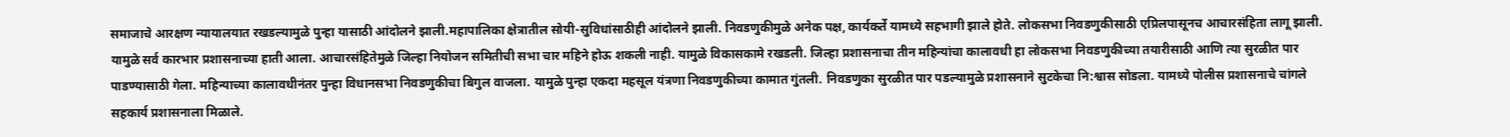समाजाचे आरक्षण न्यायालयात रखडल्यामुळे पुन्हा यासाठी आंदोलने झाली.महापालिका क्षेत्रातील सोयी-सुविधांसाठीही आंदोलने झाली. निवडणुकीमुळे अनेक पक्ष, कार्यकर्ते यामध्ये सहभागी झाले होते. लोकसभा निवडणुकीसाठी एप्रिलपासूनच आचारसंहिता लागू झाली. यामुळे सर्व कारभार प्रशासनाच्या हाती आला. आचारसंहितेमुळे जिल्हा नियोजन समितीची सभा चार महिने होऊ शकली नाही. यामुळे विकासकामे रखडली. जिल्हा प्रशासनाचा तीन महिन्यांचा कालावधी हा लोकसभा निवडणुकीच्या तयारीसाठी आणि त्या सुरळीत पार पाडण्यासाठी गेला. महिन्याच्या कालावधीनंतर पुन्हा विधानसभा निवडणुकीचा बिगुल वाजला. यामुळे पुन्हा एकदा महसूल यंत्रणा निवडणुकीच्या कामात गुंतली. निवडणुका सुरळीत पार पडल्यामुळे प्रशासनाने सुटकेचा नि:श्वास सोडला. यामध्ये पोलीस प्रशासनाचे चांगले सहकार्य प्रशासनाला मिळाले.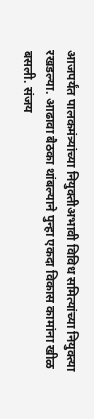आजपर्यंत पालकमंत्र्यांच्या नियुक्तीअभावी विविध समित्यांच्या नियुक्त्या रखडल्या. आढावा बैठका थांबल्याने पुन्हा एकदा विकास कामांना खीळ बसली. संजय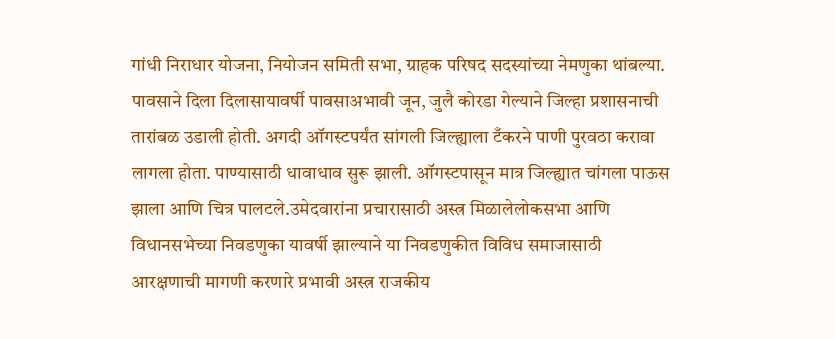गांधी निराधार योजना, नियोजन समिती सभा, ग्राहक परिषद सदस्यांच्या नेमणुका थांबल्या. पावसाने दिला दिलासायावर्षी पावसाअभावी जून, जुलै कोरडा गेल्याने जिल्हा प्रशासनाची तारांबळ उडाली होती. अगदी ऑगस्टपर्यंत सांगली जिल्ह्याला टँकरने पाणी पुरवठा करावा लागला होता. पाण्यासाठी धावाधाव सुरू झाली. ऑगस्टपासून मात्र जिल्ह्यात चांगला पाऊस झाला आणि चित्र पालटले.उमेदवारांना प्रचारासाठी अस्त्र मिळालेलोकसभा आणि विधानसभेच्या निवडणुका यावर्षी झाल्याने या निवडणुकीत विविध समाजासाठी आरक्षणाची मागणी करणारे प्रभावी अस्त्र राजकीय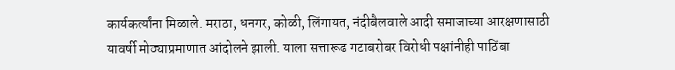कार्यकर्त्यांना मिळाले. मराठा, धनगर, कोळी, लिंगायत, नंदीबैलवाले आदी समाजाच्या आरक्षणासाठी यावर्षी मोठ्याप्रमाणात आंदोलने झाली. याला सत्तारूढ गटाबरोबर विरोधी पक्षांनीही पाठिंबा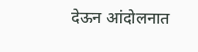देऊन आंदोलनात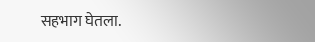सहभाग घेतला.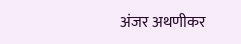अंजर अथणीकर